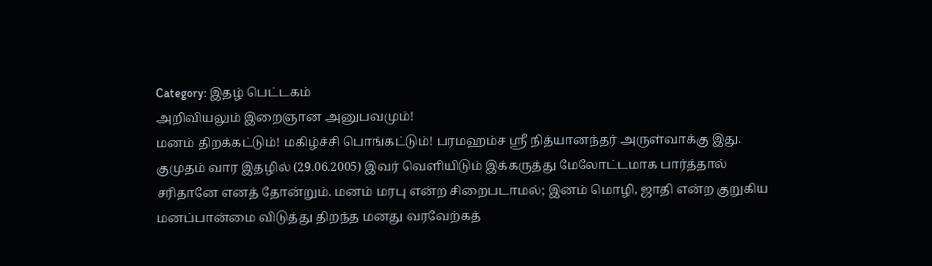Category: இதழ் பெட்டகம்
அறிவியலும் இறைஞான அனுபவமும்!
மனம் திறக்கட்டும்! மகிழ்ச்சி பொங்கட்டும்! பரமஹம்ச ஸ்ரீ நித்யானந்தர் அருள்வாக்கு இது. குமுதம் வார இதழில் (29.06.2005) இவர் வெளியிடும் இக்கருத்து மேலோட்டமாக பார்த்தால் சரிதானே எனத் தோன்றும். மனம் மரபு என்ற சிறைபடாமல்; இனம் மொழி, ஜாதி என்ற குறுகிய மனப்பான்மை விடுத்து திறந்த மனது வரவேற்கத்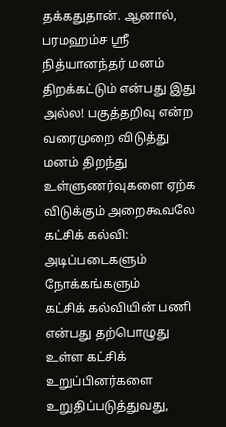தக்கதுதான். ஆனால், பரமஹம்ச ஸ்ரீ நித்யானந்தர் மனம் திறக்கட்டும் என்பது இது அல்ல! பகுத்தறிவு என்ற வரைமுறை விடுத்து மனம் திறந்து உள்ளுணர்வுகளை ஏற்க விடுக்கும் அறைகூவலே
கட்சிக் கல்வி: அடிப்படைகளும் நோக்கங்களும்
கட்சிக் கல்வியின் பணி என்பது தற்பொழுது உள்ள கட்சிக் உறுப்பினர்களை உறுதிப்படுத்துவது,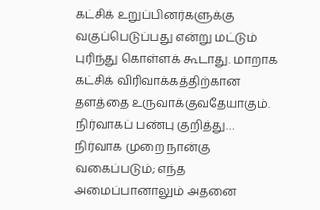கட்சிக் உறுப்பினர்களுக்கு வகுப்பெடுப்பது என்று மட்டும் புரிந்து கொள்ளக் கூடாது. மாறாக கட்சிக் விரிவாக்கத்திற்கான தளத்தை உருவாக்குவதேயாகும்.
நிர்வாகப் பண்பு குறித்து…
நிர்வாக முறை நான்கு வகைப்படும்; எந்த அமைப்பானாலும் அதனை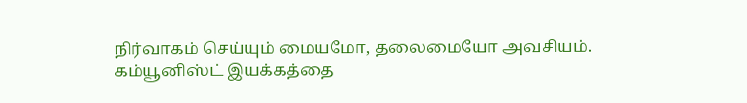நிர்வாகம் செய்யும் மையமோ, தலைமையோ அவசியம். கம்யூனிஸ்ட் இயக்கத்தை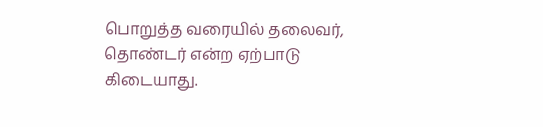பொறுத்த வரையில் தலைவர், தொண்டர் என்ற ஏற்பாடு கிடையாது.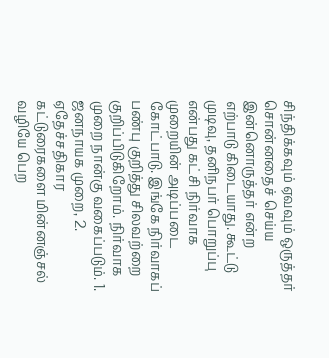சிந்திக்கவும் ஏவவும் ஒருத்தர் சொன்னதைச் செய்ய இன்னொருத்தர் என்ற எற்பாடு கிடையாது. கூட்டு முடிவு, தனிநபர் பொறுப்பு என்பது கட்சி நிர்வாக முறையின் அடிப்படை கோட்பாடு. இங்கே நிர்வாகப் பண்பு குறித்து சிலவற்றை குறிப்பிடுகிறோம். நிர்வாக முறை நான்கு வகைப்படும். 1. ஜனநாயக முறை, 2. ஏதேச்சதிகார
கட்டுரைகளை மின்னஞ்சல் வழியே பெற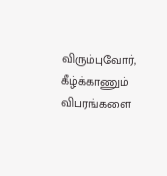விரும்புவோர், கீழ்க்காணும் விபரங்களை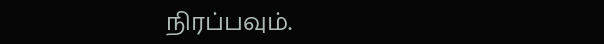நிரப்பவும்.